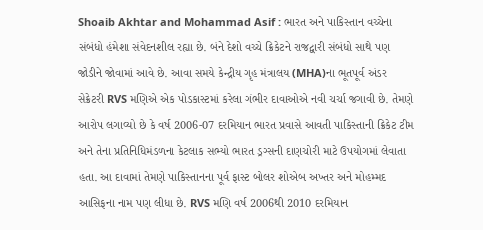Shoaib Akhtar and Mohammad Asif : ભારત અને પાકિસ્તાન વચ્ચેના સંબંધો હંમેશા સંવેદનશીલ રહ્યા છે. બંને દેશો વચ્ચે ક્રિકેટને રાજદ્વારી સંબંધો સાથે પણ જોડીને જોવામાં આવે છે. આવા સમયે કેન્દ્રીય ગૃહ મંત્રાલય (MHA)ના ભૂતપૂર્વ અંડર સેક્રેટરી RVS મણિએ એક પોડકાસ્ટમાં કરેલા ગંભીર દાવાઓએ નવી ચર્ચા જગાવી છે. તેમણે આરોપ લગાવ્યો છે કે વર્ષ 2006-07 દરમિયાન ભારત પ્રવાસે આવતી પાકિસ્તાની ક્રિકેટ ટીમ અને તેના પ્રતિનિધિમંડળના કેટલાક સભ્યો ભારત ડ્રગ્સની દાણચોરી માટે ઉપયોગમાં લેવાતા હતા. આ દાવામાં તેમણે પાકિસ્તાનના પૂર્વ ફાસ્ટ બોલર શોએબ અખ્તર અને મોહમ્મદ આસિફના નામ પણ લીધા છે. RVS મણિ વર્ષ 2006થી 2010 દરમિયાન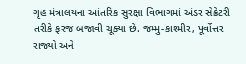ગૃહ મંત્રાલયના આંતરિક સુરક્ષા વિભાગમાં અંડર સેક્રેટરી તરીકે ફરજ બજાવી ચૂક્યા છે. જમ્મુ-કાશ્મીર, પૂર્વોત્તર રાજ્યો અને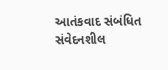આતંકવાદ સંબંધિત સંવેદનશીલ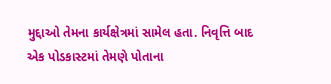મુદ્દાઓ તેમના કાર્યક્ષેત્રમાં સામેલ હતા. નિવૃત્તિ બાદ એક પોડકાસ્ટમાં તેમણે પોતાના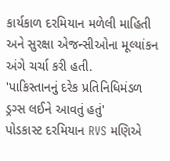કાર્યકાળ દરમિયાન મળેલી માહિતી અને સુરક્ષા એજન્સીઓના મૂલ્યાંકન અંગે ચર્ચા કરી હતી.
'પાકિસ્તાનનું દરેક પ્રતિનિધિમંડળ ડ્રગ્સ લઈને આવતું હતું'
પોડકાસ્ટ દરમિયાન RVS મણિએ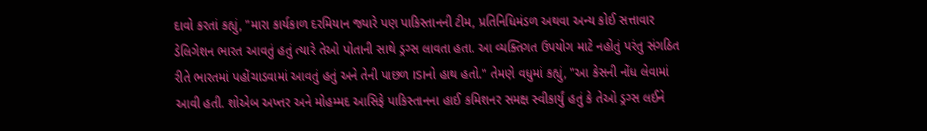દાવો કરતાં કહ્યું, "મારા કાર્યકાળ દરમિયાન જ્યારે પણ પાકિસ્તાનની ટીમ, પ્રતિનિધિમંડળ અથવા અન્ય કોઈ સત્તાવાર ડેલિગેશન ભારત આવતું હતું ત્યારે તેઓ પોતાની સાથે ડ્રગ્સ લાવતા હતા. આ વ્યક્તિગત ઉપયોગ માટે નહોતું પરંતુ સંગઠિત રીતે ભારતમાં પહોંચાડવામાં આવતું હતું અને તેની પાછળ ISIનો હાથ હતો." તેમણે વધુમાં કહ્યું, "આ કેસની નોંધ લેવામાં આવી હતી. શોએબ અખ્તર અને મોહમ્મદ આસિફે પાકિસ્તાનના હાઈ કમિશનર સમક્ષ સ્વીકાર્યું હતું કે તેઓ ડ્રગ્સ લઈને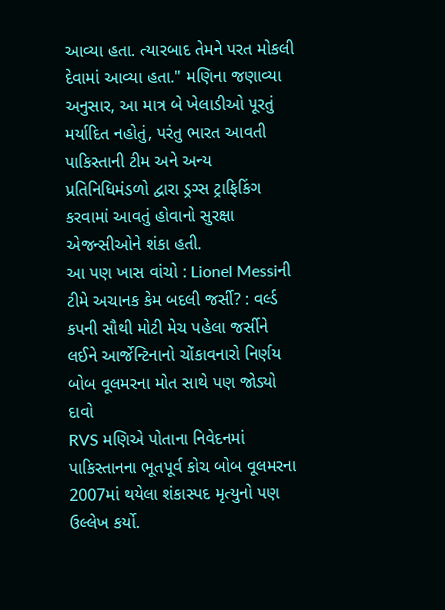આવ્યા હતા. ત્યારબાદ તેમને પરત મોકલી દેવામાં આવ્યા હતા." મણિના જણાવ્યા અનુસાર, આ માત્ર બે ખેલાડીઓ પૂરતું મર્યાદિત નહોતું, પરંતુ ભારત આવતી પાકિસ્તાની ટીમ અને અન્ય પ્રતિનિધિમંડળો દ્વારા ડ્રગ્સ ટ્રાફિકિંગ કરવામાં આવતું હોવાનો સુરક્ષા એજન્સીઓને શંકા હતી.
આ પણ ખાસ વાંચો : Lionel Messiની ટીમે અચાનક કેમ બદલી જર્સી? : વર્લ્ડ કપની સૌથી મોટી મેચ પહેલા જર્સીને લઈને આર્જેન્ટિનાનો ચોંકાવનારો નિર્ણય
બોબ વૂલમરના મોત સાથે પણ જોડ્યો દાવો
RVS મણિએ પોતાના નિવેદનમાં પાકિસ્તાનના ભૂતપૂર્વ કોચ બોબ વૂલમરના 2007માં થયેલા શંકાસ્પદ મૃત્યુનો પણ ઉલ્લેખ કર્યો.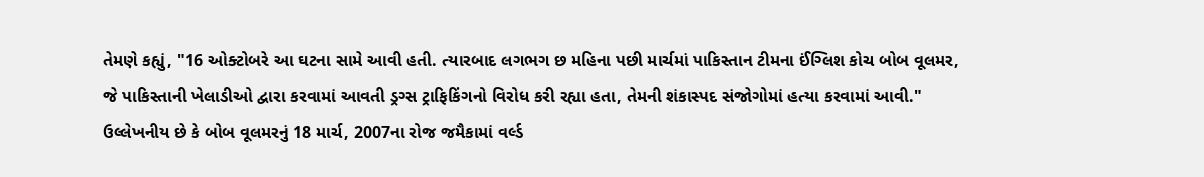તેમણે કહ્યું, "16 ઓક્ટોબરે આ ઘટના સામે આવી હતી. ત્યારબાદ લગભગ છ મહિના પછી માર્ચમાં પાકિસ્તાન ટીમના ઈંગ્લિશ કોચ બોબ વૂલમર, જે પાકિસ્તાની ખેલાડીઓ દ્વારા કરવામાં આવતી ડ્રગ્સ ટ્રાફિકિંગનો વિરોધ કરી રહ્યા હતા, તેમની શંકાસ્પદ સંજોગોમાં હત્યા કરવામાં આવી." ઉલ્લેખનીય છે કે બોબ વૂલમરનું 18 માર્ચ, 2007ના રોજ જમૈકામાં વર્લ્ડ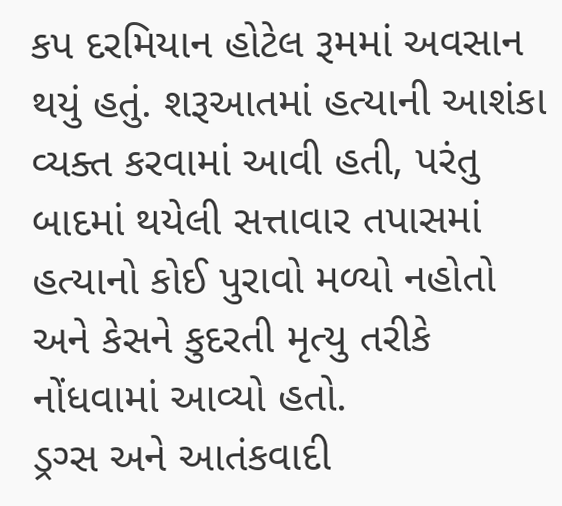કપ દરમિયાન હોટેલ રૂમમાં અવસાન થયું હતું. શરૂઆતમાં હત્યાની આશંકા વ્યક્ત કરવામાં આવી હતી, પરંતુ બાદમાં થયેલી સત્તાવાર તપાસમાં હત્યાનો કોઈ પુરાવો મળ્યો નહોતો અને કેસને કુદરતી મૃત્યુ તરીકે નોંધવામાં આવ્યો હતો.
ડ્રગ્સ અને આતંકવાદી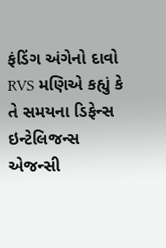ફંડિંગ અંગેનો દાવો
RVS મણિએ કહ્યું કે તે સમયના ડિફેન્સ ઇન્ટેલિજન્સ એજન્સી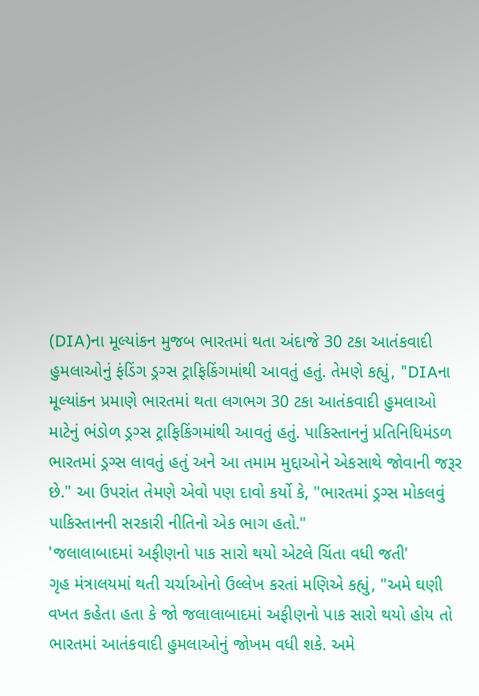(DIA)ના મૂલ્યાંકન મુજબ ભારતમાં થતા અંદાજે 30 ટકા આતંકવાદી હુમલાઓનું ફંડિંગ ડ્રગ્સ ટ્રાફિકિંગમાંથી આવતું હતું. તેમણે કહ્યું, "DIAના મૂલ્યાંકન પ્રમાણે ભારતમાં થતા લગભગ 30 ટકા આતંકવાદી હુમલાઓ માટેનું ભંડોળ ડ્રગ્સ ટ્રાફિકિંગમાંથી આવતું હતું. પાકિસ્તાનનું પ્રતિનિધિમંડળ ભારતમાં ડ્રગ્સ લાવતું હતું અને આ તમામ મુદ્દાઓને એકસાથે જોવાની જરૂર છે." આ ઉપરાંત તેમણે એવો પણ દાવો કર્યો કે, "ભારતમાં ડ્રગ્સ મોકલવું પાકિસ્તાનની સરકારી નીતિનો એક ભાગ હતો."
'જલાલાબાદમાં અફીણનો પાક સારો થયો એટલે ચિંતા વધી જતી'
ગૃહ મંત્રાલયમાં થતી ચર્ચાઓનો ઉલ્લેખ કરતાં મણિએ કહ્યું, "અમે ઘણી વખત કહેતા હતા કે જો જલાલાબાદમાં અફીણનો પાક સારો થયો હોય તો ભારતમાં આતંકવાદી હુમલાઓનું જોખમ વધી શકે. અમે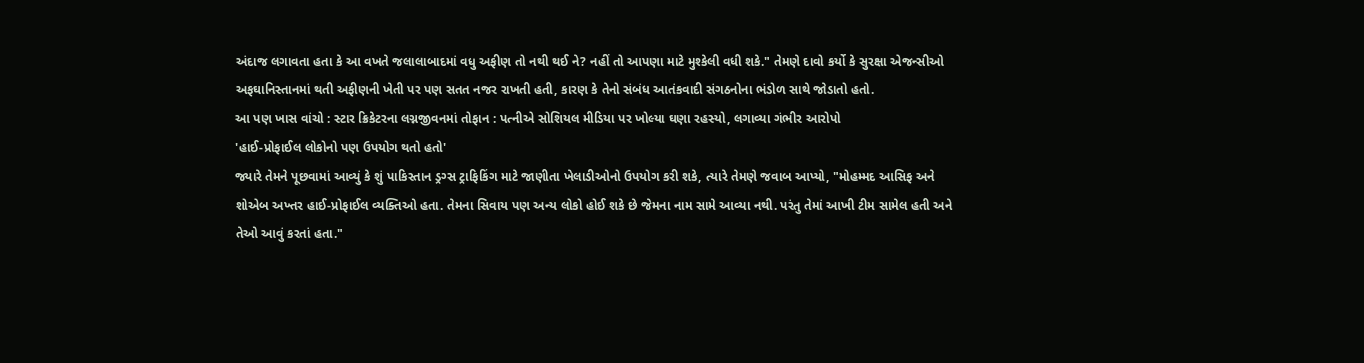અંદાજ લગાવતા હતા કે આ વખતે જલાલાબાદમાં વધુ અફીણ તો નથી થઈ ને? નહીં તો આપણા માટે મુશ્કેલી વધી શકે." તેમણે દાવો કર્યો કે સુરક્ષા એજન્સીઓ અફઘાનિસ્તાનમાં થતી અફીણની ખેતી પર પણ સતત નજર રાખતી હતી, કારણ કે તેનો સંબંધ આતંકવાદી સંગઠનોના ભંડોળ સાથે જોડાતો હતો.
આ પણ ખાસ વાંચો : સ્ટાર ક્રિકેટરના લગ્નજીવનમાં તોફાન : પત્નીએ સોશિયલ મીડિયા પર ખોલ્યા ઘણા રહસ્યો, લગાવ્યા ગંભીર આરોપો
'હાઈ-પ્રોફાઈલ લોકોનો પણ ઉપયોગ થતો હતો'
જ્યારે તેમને પૂછવામાં આવ્યું કે શું પાકિસ્તાન ડ્રગ્સ ટ્રાફિકિંગ માટે જાણીતા ખેલાડીઓનો ઉપયોગ કરી શકે, ત્યારે તેમણે જવાબ આપ્યો, "મોહમ્મદ આસિફ અને શોએબ અખ્તર હાઈ-પ્રોફાઈલ વ્યક્તિઓ હતા. તેમના સિવાય પણ અન્ય લોકો હોઈ શકે છે જેમના નામ સામે આવ્યા નથી. પરંતુ તેમાં આખી ટીમ સામેલ હતી અને તેઓ આવું કરતાં હતા."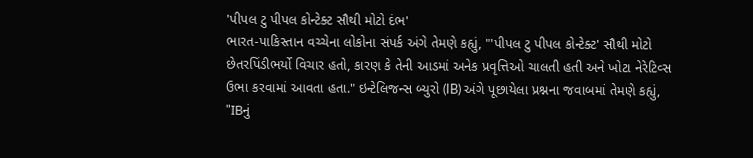'પીપલ ટુ પીપલ કોન્ટેક્ટ સૌથી મોટો દંભ'
ભારત-પાકિસ્તાન વચ્ચેના લોકોના સંપર્ક અંગે તેમણે કહ્યું, "'પીપલ ટુ પીપલ કોન્ટેક્ટ' સૌથી મોટો છેતરપિંડીભર્યો વિચાર હતો, કારણ કે તેની આડમાં અનેક પ્રવૃત્તિઓ ચાલતી હતી અને ખોટા નેરેટિવ્સ ઉભા કરવામાં આવતા હતા." ઇન્ટેલિજન્સ બ્યુરો (IB) અંગે પૂછાયેલા પ્રશ્નના જવાબમાં તેમણે કહ્યું, "IBનું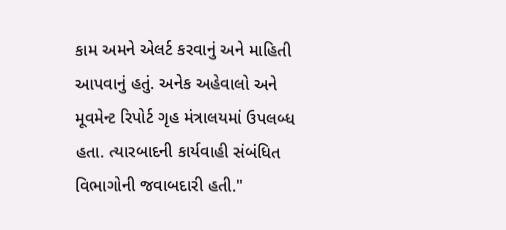કામ અમને એલર્ટ કરવાનું અને માહિતી આપવાનું હતું. અનેક અહેવાલો અને મૂવમેન્ટ રિપોર્ટ ગૃહ મંત્રાલયમાં ઉપલબ્ધ હતા. ત્યારબાદની કાર્યવાહી સંબંધિત વિભાગોની જવાબદારી હતી."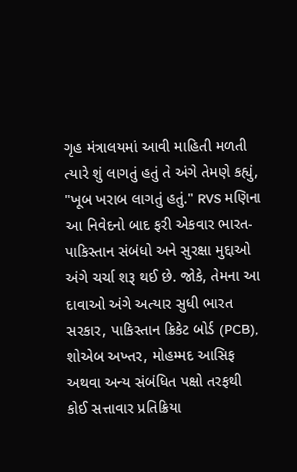ગૃહ મંત્રાલયમાં આવી માહિતી મળતી ત્યારે શું લાગતું હતું તે અંગે તેમણે કહ્યું, "ખૂબ ખરાબ લાગતું હતું." RVS મણિના આ નિવેદનો બાદ ફરી એકવાર ભારત-પાકિસ્તાન સંબંધો અને સુરક્ષા મુદ્દાઓ અંગે ચર્ચા શરૂ થઈ છે. જોકે, તેમના આ દાવાઓ અંગે અત્યાર સુધી ભારત સરકાર, પાકિસ્તાન ક્રિકેટ બોર્ડ (PCB), શોએબ અખ્તર, મોહમ્મદ આસિફ અથવા અન્ય સંબંધિત પક્ષો તરફથી કોઈ સત્તાવાર પ્રતિક્રિયા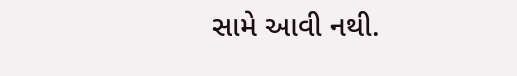સામે આવી નથી.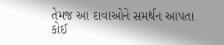તેમજ આ દાવાઓને સમર્થન આપતા કોઈ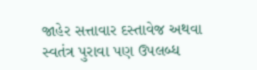જાહેર સત્તાવાર દસ્તાવેજ અથવા સ્વતંત્ર પુરાવા પણ ઉપલબ્ધ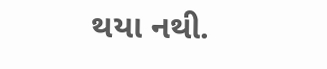થયા નથી.